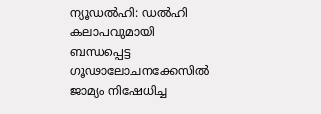ന്യൂഡൽഹി: ഡൽഹി കലാപവുമായി ബന്ധപ്പെട്ട ഗൂഢാലോചനക്കേസിൽ ജാമ്യം നിഷേധിച്ച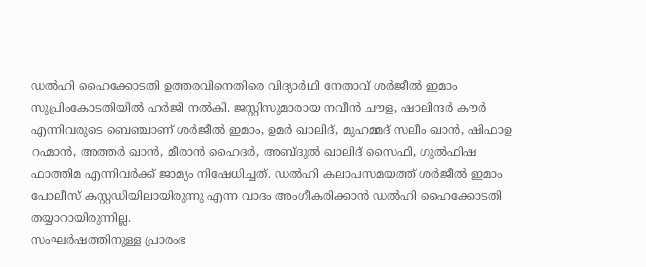ഡൽഹി ഹൈക്കോടതി ഉത്തരവിനെതിരെ വിദ്യാർഥി നേതാവ് ശർജീൽ ഇമാം സുപ്രിംകോടതിയിൽ ഹർജി നൽകി. ജസ്റ്റിസുമാരായ നവീൻ ചൗള, ഷാലിന്ദർ കൗർ എന്നിവരുടെ ബെഞ്ചാണ് ശർജീൽ ഇമാം, ഉമർ ഖാലിദ്, മുഹമ്മദ് സലീം ഖാൻ, ഷിഫാഉ റഹ്മാൻ, അത്തർ ഖാൻ, മീരാൻ ഹൈദർ, അബ്ദുൽ ഖാലിദ് സൈഫി, ഗുൽഫിഷ ഫാത്തിമ എന്നിവർക്ക് ജാമ്യം നിഷേധിച്ചത്. ഡൽഹി കലാപസമയത്ത് ശർജീൽ ഇമാം പോലീസ് കസ്റ്റഡിയിലായിരുന്നു എന്ന വാദം അംഗീകരിക്കാൻ ഡൽഹി ഹൈക്കോടതി തയ്യാറായിരുന്നില്ല.
സംഘർഷത്തിനുള്ള പ്രാരംഭ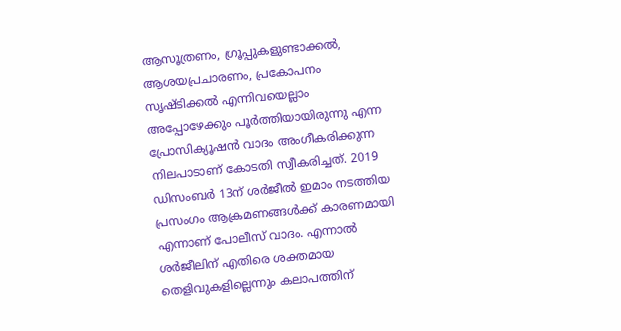ആസൂത്രണം, ഗ്രൂപ്പുകളുണ്ടാക്കൽ, ആശയപ്രചാരണം, പ്രകോപനം സൃഷ്ടിക്കൽ എന്നിവയെല്ലാം അപ്പോഴേക്കും പൂർത്തിയായിരുന്നു എന്ന പ്രോസിക്യൂഷൻ വാദം അംഗീകരിക്കുന്ന നിലപാടാണ് കോടതി സ്വീകരിച്ചത്. 2019 ഡിസംബർ 13ന് ശർജീൽ ഇമാം നടത്തിയ പ്രസംഗം ആക്രമണങ്ങൾക്ക് കാരണമായി എന്നാണ് പോലീസ് വാദം. എന്നാൽ ശർജീലിന് എതിരെ ശക്തമായ തെളിവുകളില്ലെന്നും കലാപത്തിന്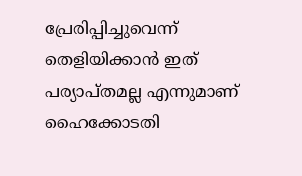പ്രേരിപ്പിച്ചുവെന്ന് തെളിയിക്കാൻ ഇത് പര്യാപ്തമല്ല എന്നുമാണ് ഹൈക്കോടതി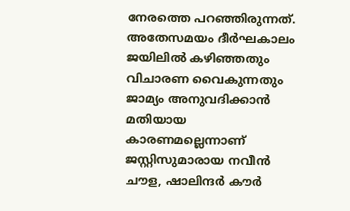നേരത്തെ പറഞ്ഞിരുന്നത്. അതേസമയം ദീർഘകാലം ജയിലിൽ കഴിഞ്ഞതും വിചാരണ വൈകുന്നതും ജാമ്യം അനുവദിക്കാൻ മതിയായ കാരണമല്ലെന്നാണ് ജസ്റ്റിസുമാരായ നവീൻ ചൗള, ഷാലിന്ദർ കൗർ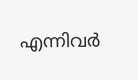എന്നിവർ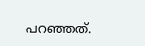പറഞ്ഞത്.